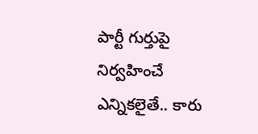పార్టీ గుర్తుపై నిర్వహించే ఎన్నికలైతే.. కారు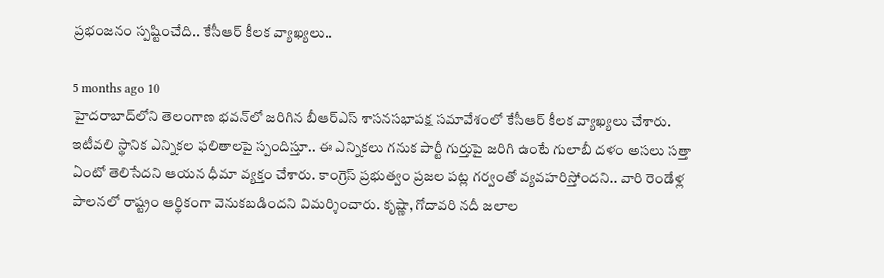ప్రభంజనం స్పష్టించేది.. కేసీఆర్ కీలక వ్యాఖ్యలు..

5 months ago 10
హైదరాబాద్‌లోని తెలంగాణ భవన్‌లో జరిగిన బీఆర్ఎస్ శాసనసభాపక్ష సమావేశంలో కేసీఆర్ కీలక వ్యాఖ్యలు చేశారు. ఇటీవలి స్థానిక ఎన్నికల ఫలితాలపై స్పందిస్తూ.. ఈ ఎన్నికలు గనుక పార్టీ గుర్తుపై జరిగి ఉంటే గులాబీ దళం అసలు సత్తా ఏంటో తెలిసేదని ఆయన ధీమా వ్యక్తం చేశారు. కాంగ్రెస్ ప్రభుత్వం ప్రజల పట్ల గర్వంతో వ్యవహరిస్తోందని.. వారి రెండేళ్ల పాలనలో రాష్ట్రం ఆర్థికంగా వెనుకబడిందని విమర్శించారు. కృష్ణా, గోదావరి నదీ జలాల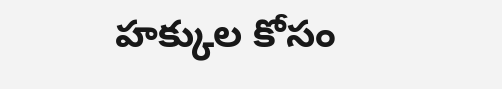హక్కుల కోసం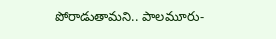పోరాడుతామని.. పాలమూరు-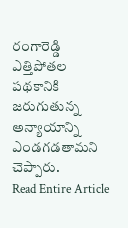రంగారెడ్డి ఎత్తిపోతల పథకానికి జరుగుతున్న అన్యాయాన్ని ఎండగడతామని చెప్పారు.
Read Entire Article